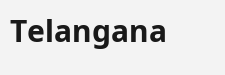Telangana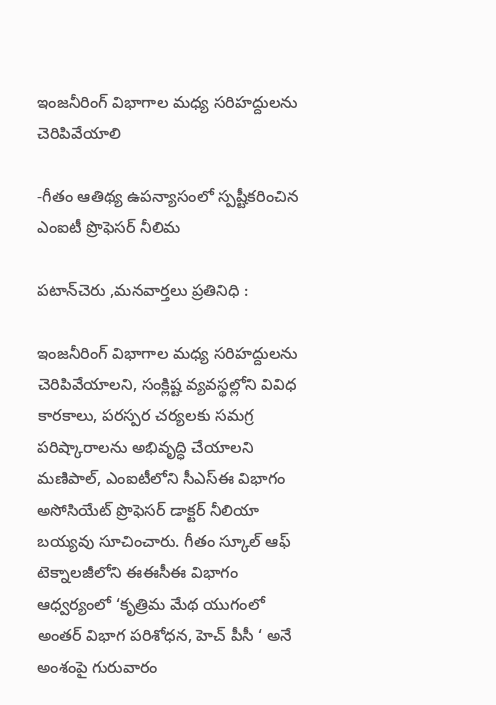ఇంజనీరింగ్ విభాగాల మధ్య సరిహద్దులను చెరిపివేయాలి

-గీతం ఆతిథ్య ఉపన్యాసంలో స్పష్టీకరించిన ఎంఐటీ ప్రొఫెసర్ నీలిమ

పటాన్‌చెరు ,మనవార్తలు ప్రతినిధి :

ఇంజనీరింగ్ విభాగాల మధ్య సరిహద్దులను చెరిపివేయాలని, సంక్లిష్ట వ్యవస్థల్లోని వివిధ కారకాలు, పరస్పర చర్యలకు సమగ్ర పరిష్కారాలను అభివృద్ధి చేయాలని మణిపాల్, ఎంఐటీలోని సీఎస్ఈ విభాగం అసోసియేట్ ప్రొఫెసర్ డాక్టర్ నీలియా బయ్యవు సూచించారు. గీతం స్కూల్ ఆఫ్ టెక్నాలజీలోని ఈఈసీఈ విభాగం ఆధ్వర్యంలో ‘కృత్రిమ మేథ యుగంలో అంతర్ విభాగ పరిశోధన, హెచ్ పీసీ ‘ అనే అంశంపై గురువారం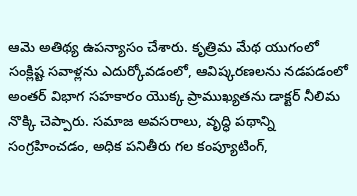ఆమె అతిథ్య ఉపన్యాసం చేశారు. కృత్రిమ మేథ యుగంలో సంక్లిష్ట సవాళ్లను ఎదుర్కోవడంలో, ఆవిష్కరణలను నడపడంలో అంతర్ విభాగ సహకారం యొక్క ప్రాముఖ్యతను డాక్టర్ నీలిమ నొక్కి చెప్పారు. సమాజ అవసరాలు, వృద్ధి పథాన్ని సంగ్రహించడం, అధిక పనితీరు గల కంప్యూటింగ్,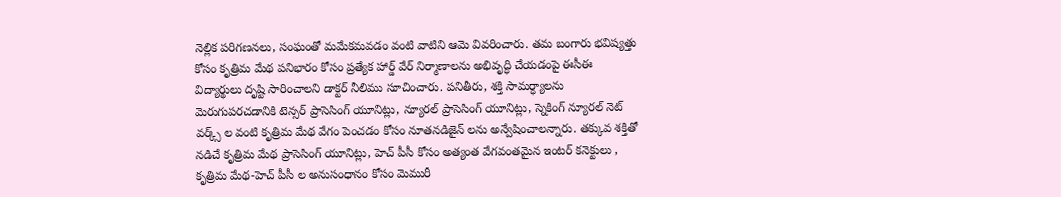నెల్లిక పరిగణనలు, సంఘంతో మమేకమవడం వంటి వాటిని ఆమె వివరించారు. తమ బంగారు భవిష్యత్తు కోసం కృత్రిమ మేథ పనిభారం కోసం ప్రత్యేక హార్డ్ వేర్ నిర్మాణాలను అభివృద్ధి చేయడంపై ఈసీఈ విద్యార్థులు దృష్టి సారించాలని డాక్టర్ నీలిము సూచించారు. పనితీరు, శక్తి సామర్ధ్యాలను మెరుగుపరచడానికి టెన్సర్ ప్రాసెసింగ్ యూనిట్లు, న్యూరల్ ప్రాసెసింగ్ యూనిట్లు, స్నెకింగ్ న్యూరల్ నెట్ వర్క్స్ ల వంటి కృత్రిమ మేథ వేగం పెంచడం కోసం నూతనడిజైన్ లను అన్వేషించాలన్నారు. తక్కువ శక్తితో నడిచే కృత్రిమ మేథ ప్రాసెసింగ్ యూనిట్లు, హెచ్ పీసీ కోసం అత్యంత వేగవంతమైన ఇంటర్ కనెక్టులు , కృత్రిమ మేథ-హెచ్ పీసీ ల అనుసంధానం కోసం మెమురీ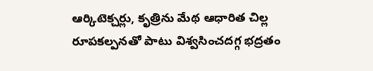ఆర్కిటెక్చర్లు, కృత్రిను మేథ ఆధారిత చిల్ల రూపకల్పనతో పాటు విశ్వసించదగ్గ భద్రతం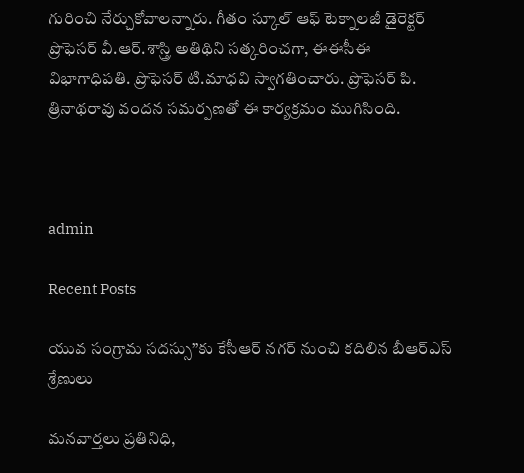గురించి నేర్చుకోవాలన్నారు. గీతం స్కూల్ ఆఫ్ టెక్నాలజీ డైరెక్టర్ ప్రొఫెసర్ వీ.ఆర్.శాస్త్రి అతిథిని సత్కరించగా, ఈఈసీఈ విభాగాధిపతి. ప్రొఫెసర్ టి.మాధవి స్వాగతించారు. ప్రొఫెసర్ పి. త్రినాథరావు వందన సమర్పణతో ఈ కార్యక్రమం ముగిసింది.



admin

Recent Posts

యువ సంగ్రామ సదస్సు”కు కేసీఆర్ నగర్ నుంచి కదిలిన బీఆర్ఎస్ శ్రేణులు

మనవార్తలు ప్రతినిధి,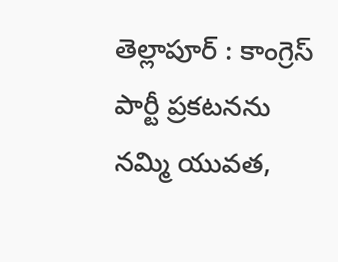తెల్లాపూర్ : కాంగ్రెస్ పార్టీ ప్రకటనను నమ్మి యువత,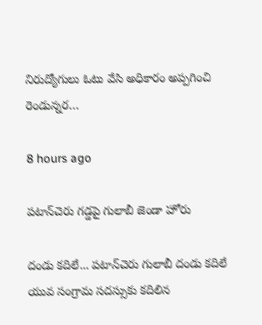నిరుద్యోగులు ఓటు వేసి అధికారం అప్పగించి రెండున్నర…

8 hours ago

పటాన్‌చెరు గడ్డపై గులాబీ జెండా హోరు

దండు కదిలే... పటాన్‌చెరు గులాబీ దండు కదిలే  యువ సంగ్రామ సదస్సుకు కదిలిన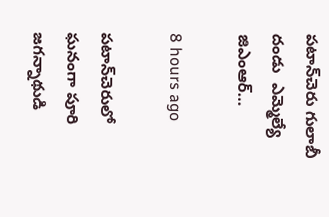పటాన్‌చెరు గులాబీ దండు  ఎమ్మెల్యే జిఎంఆర్…

8 hours ago

పటాన్‌చెరులో ఘనంగా పూరి జగన్నాథుడి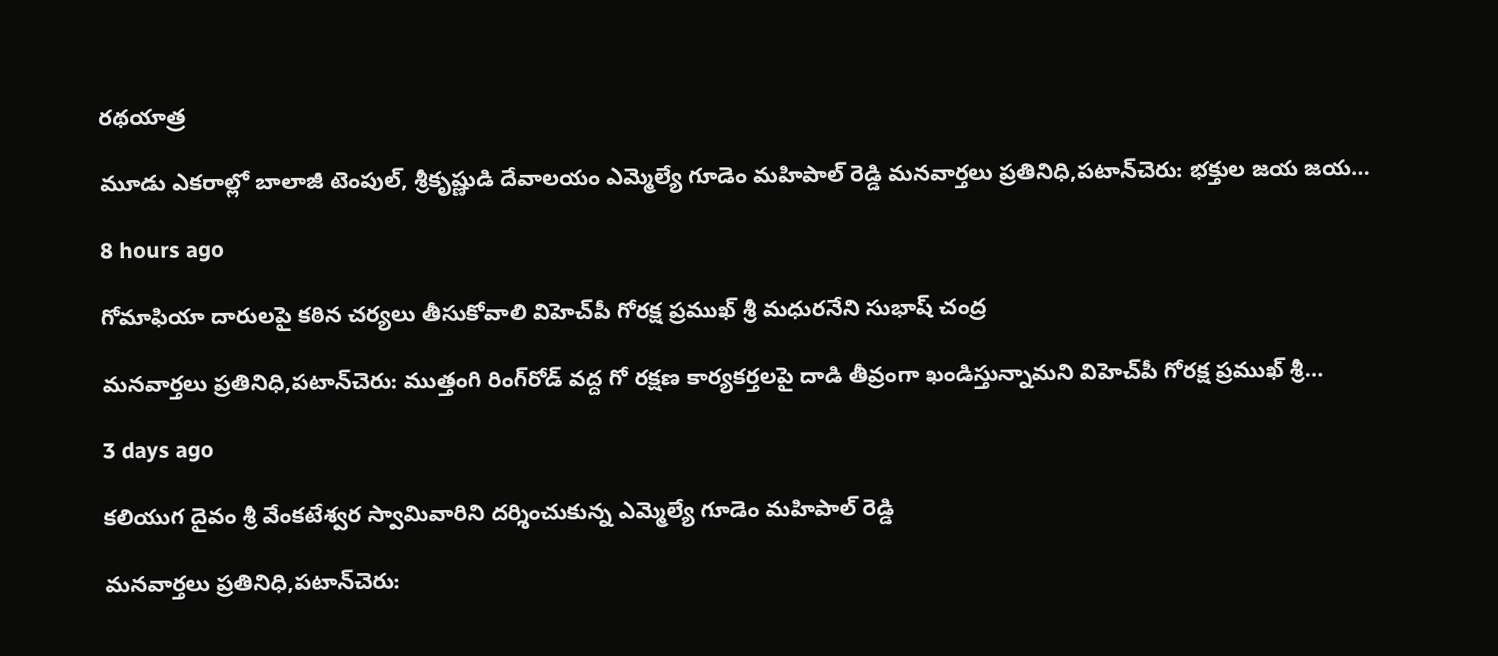రథయాత్ర

మూడు ఎకరాల్లో బాలాజీ టెంపుల్, శ్రీకృష్ణుడి దేవాలయం ఎమ్మెల్యే గూడెం మహిపాల్ రెడ్డి మనవార్తలు ప్రతినిధి,పటాన్‌చెరు: భక్తుల జయ జయ…

8 hours ago

గోమాఫియా దారులపై కఠిన చర్యలు తీసుకోవాలి విహెచ్‌పీ గోరక్ష ప్రముఖ్ శ్రీ మధురనేని సుభాష్ చంద్ర

మనవార్తలు ప్రతినిధి,పటాన్‌చెరు: ముత్తంగి రింగ్‌రోడ్ వద్ద గో రక్షణ కార్యకర్తలపై దాడి తీవ్రంగా ఖండిస్తున్నామని విహెచ్‌పీ గోరక్ష ప్రముఖ్ శ్రీ…

3 days ago

కలియుగ దైవం శ్రీ వేంకటేశ్వర స్వామివారిని దర్శించుకున్న ఎమ్మెల్యే గూడెం మహిపాల్ రెడ్డి

మనవార్తలు ప్రతినిధి,పటాన్‌చెరు: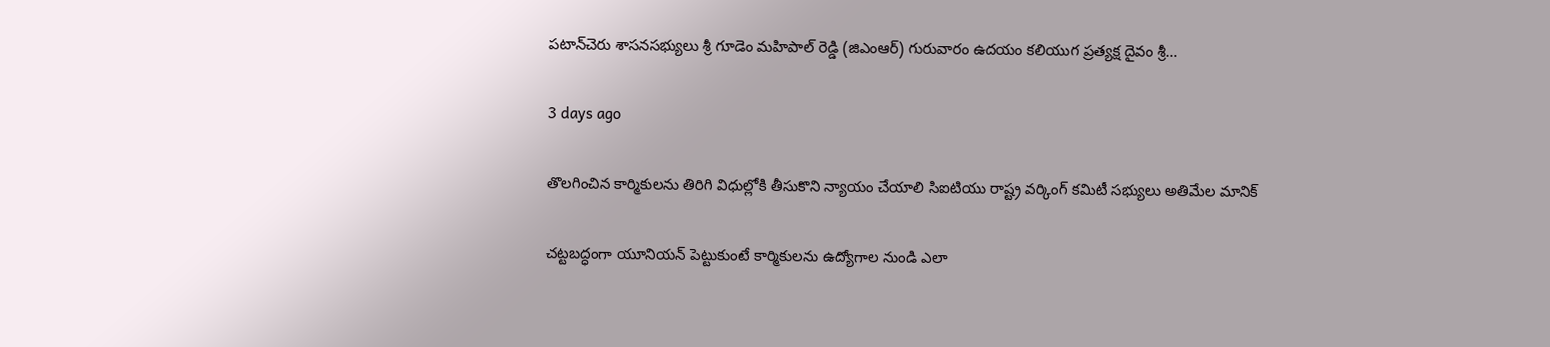పటాన్‌చెరు శాసనసభ్యులు శ్రీ గూడెం మహిపాల్ రెడ్డి (జిఎంఆర్) గురువారం ఉదయం కలియుగ ప్రత్యక్ష దైవం శ్రీ…

3 days ago

తొలగించిన కార్మికులను తిరిగి విధుల్లోకి తీసుకొని న్యాయం చేయాలి సిఐటియు రాష్ట్ర వర్కింగ్ కమిటీ సభ్యులు అతిమేల మానిక్

చట్టబద్ధంగా యూనియన్ పెట్టుకుంటే కార్మికులను ఉద్యోగాల నుండి ఎలా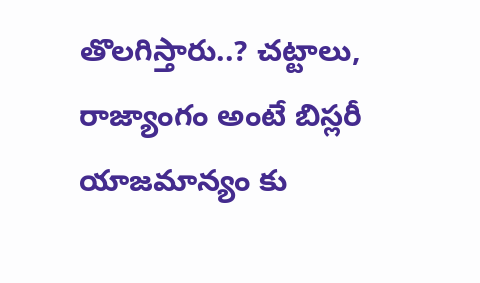తొలగిస్తారు..? చట్టాలు, రాజ్యాంగం అంటే బిస్లరీ యాజమాన్యం కు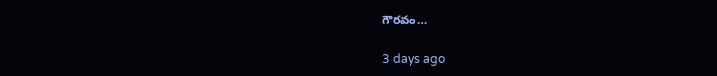గౌరవం…

3 days ago